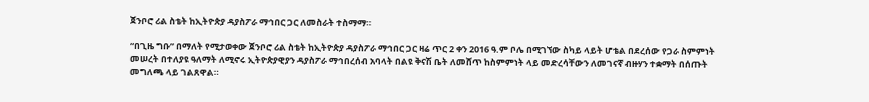ጀንቦሮ ሪል ስቴት ከኢትዮጵያ ዳያስፖራ ማኅበር ጋር ለመስራት ተስማማ።

“በጊዜ ግቡ” በማለት የሚታወቀው ጀንቦሮ ሪል ስቴት ከኢትዮጵያ ዳያስፖራ ማኅበር ጋር ዛሬ ጥር 2 ቀን 2016 ዓ.ም ቦሌ በሚገኘው ስካይ ላይት ሆቴል በደረሰው የጋራ ስምምነት መሠረት በተለያዩ ዓለማት ለሚኖሩ ኢትዮጵያዊያን ዳያስፖራ ማኅበረሰብ አባላት በልዩ ቅናሽ ቤት ለመሸጥ ከስምምነት ላይ መድረሳቸውን ለመገናኛ ብዙሃን ተቋማት በሰጡት መግለጫ ላይ ገልጸዋል።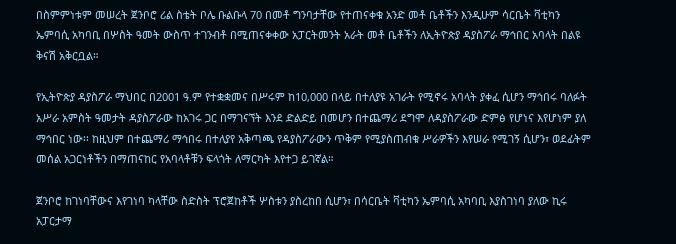በስምምነቱም መሠረት ጀንቦሮ ሪል ስቴት ቦሌ ቡልቡላ 70 በመቶ ግንባታቸው የተጠናቀቁ አንድ መቶ ቤቶችን እንዲሁም ሳርቤት ቫቲካን ኤምባሲ አካባቢ በሦስት ዓመት ውስጥ ተገንብቶ በሚጠናቀቀው አፓርትመንት አራት መቶ ቤቶችን ለኢትዮጵያ ዳያስፖራ ማኅበር አባላት በልዩ ቅናሽ አቅርቧል።

የኢትዮጵያ ዳያስፖራ ማህበር በ2001 ዓ.ም የተቋቋመና በሥሩም ከ10,000 በላይ በተለያዩ አገራት የሚኖሩ አባላት ያቀፈ ሲሆን ማኅበሩ ባለፉት አሥራ አምስት ዓመታት ዳያስፖራው ከአገሩ ጋር በማገናኘት እንደ ድልድይ በመሆን በተጨማሪ ደግሞ ለዳያስፖራው ድምፅ የሆነና እየሆነም ያለ ማኅበር ነው፡፡ ከዚህም በተጨማሪ ማኅበሩ በተለያየ አቅጣጫ የዳያስፖራውን ጥቅም የሚያስጠብቁ ሥራዎችን እየሠራ የሚገኝ ሲሆን፣ ወደፊትም መሰል አጋርነቶችን በማጠናከር የአባላቶቹን ፍላጎት ለማርካት እየተጋ ይገኛል።

ጀንቦሮ ከገነባቸውና እየገነባ ካላቸው ስድስት ፕሮጀከቶች ሦስቱን ያስረከበ ሲሆን፣ በሳርቤት ቫቲካን ኤምባሲ አካባቢ እያስገነባ ያለው ኪሩ አፓርታማ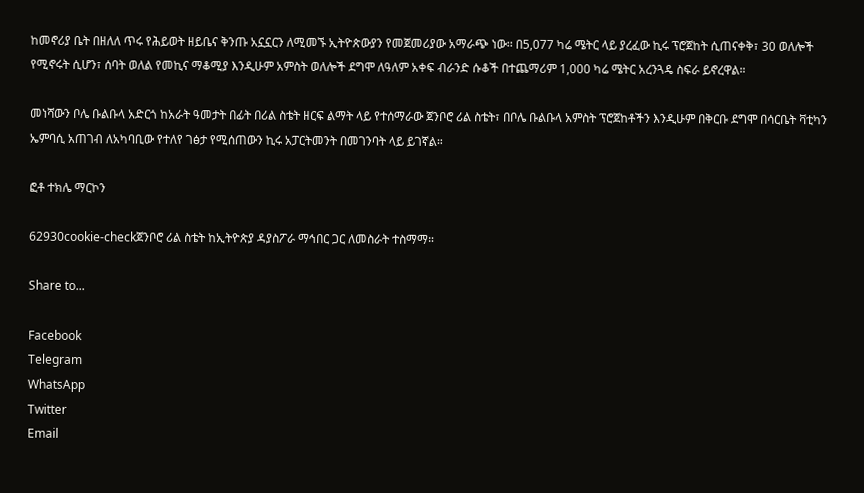ከመኖሪያ ቤት በዘለለ ጥሩ የሕይወት ዘይቤና ቅንጡ አኗኗርን ለሚመኙ ኢትዮጵውያን የመጀመሪያው አማራጭ ነው፡፡ በ5,077 ካሬ ሜትር ላይ ያረፈው ኪሩ ፕሮጀከት ሲጠናቀቅ፣ 30 ወለሎች የሚኖሩት ሲሆን፣ ሰባት ወለል የመኪና ማቆሚያ እንዲሁም አምስት ወለሎች ደግሞ ለዓለም አቀፍ ብራንድ ሱቆች በተጨማሪም 1,000 ካሬ ሜትር አረንጓዴ ስፍራ ይኖረዋል።

መነሻውን ቦሌ ቡልቡላ አድርጎ ከአራት ዓመታት በፊት በሪል ስቴት ዘርፍ ልማት ላይ የተሰማራው ጀንቦሮ ሪል ስቴት፣ በቦሌ ቡልቡላ አምስት ፕሮጀከቶችን እንዲሁም በቅርቡ ደግሞ በሳርቤት ቫቲካን ኤምባሲ አጠገብ ለአካባቢው የተለየ ገፅታ የሚሰጠውን ኪሩ አፓርትመንት በመገንባት ላይ ይገኛል።

ፎቶ ተክሌ ማርኮን

62930cookie-checkጀንቦሮ ሪል ስቴት ከኢትዮጵያ ዳያስፖራ ማኅበር ጋር ለመስራት ተስማማ።

Share to...

Facebook
Telegram
WhatsApp
Twitter
Email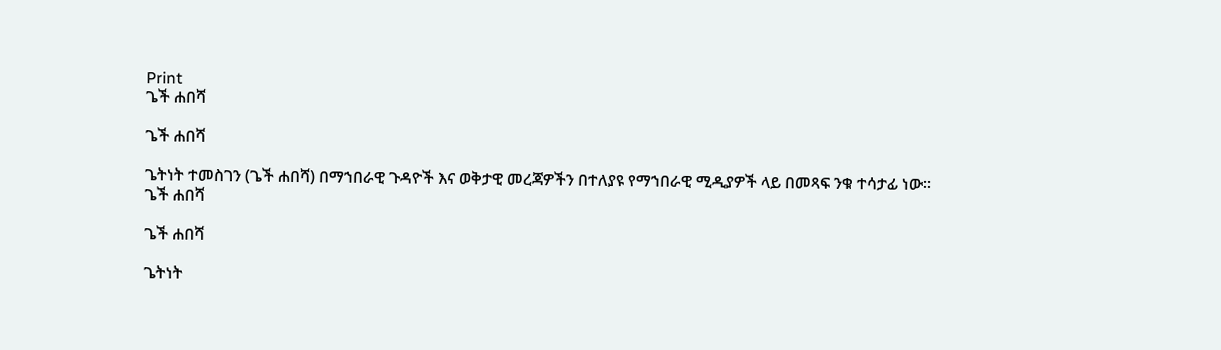Print
ጌች ሐበሻ

ጌች ሐበሻ

ጌትነት ተመስገን (ጌች ሐበሻ) በማኀበራዊ ጉዳዮች እና ወቅታዊ መረጃዎችን በተለያዩ የማኀበራዊ ሚዲያዎች ላይ በመጻፍ ንቁ ተሳታፊ ነው።
ጌች ሐበሻ

ጌች ሐበሻ

ጌትነት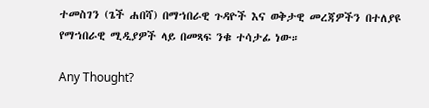ተመስገን (ጌች ሐበሻ) በማኀበራዊ ጉዳዮች እና ወቅታዊ መረጃዎችን በተለያዩ የማኀበራዊ ሚዲያዎች ላይ በመጻፍ ንቁ ተሳታፊ ነው።

Any Thought?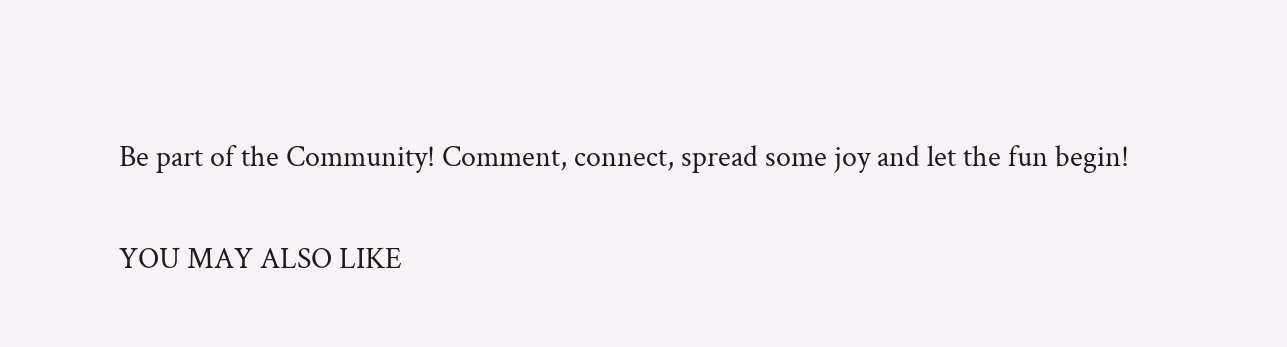Be part of the Community! Comment, connect, spread some joy and let the fun begin!

YOU MAY ALSO LIKE